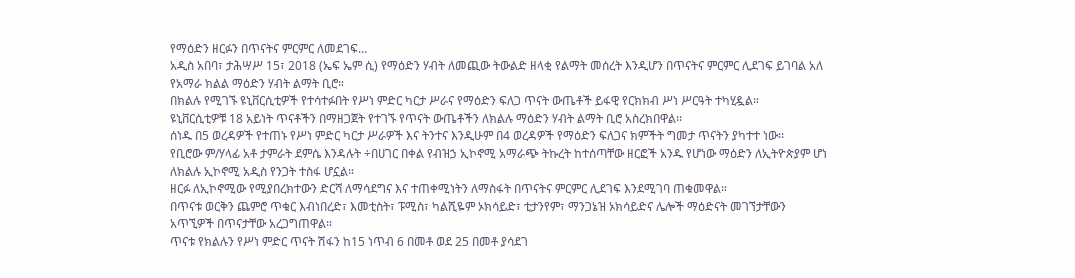የማዕድን ዘርፉን በጥናትና ምርምር ለመደገፍ…
አዲስ አበባ፣ ታሕሣሥ 15፣ 2018 (ኤፍ ኤም ሲ) የማዕድን ሃብት ለመጪው ትውልድ ዘላቂ የልማት መሰረት እንዲሆን በጥናትና ምርምር ሊደገፍ ይገባል አለ የአማራ ክልል ማዕድን ሃብት ልማት ቢሮ።
በክልሉ የሚገኙ ዩኒቨርሲቲዎች የተሳተፉበት የሥነ ምድር ካርታ ሥራና የማዕድን ፍለጋ ጥናት ውጤቶች ይፋዊ የርክክብ ሥነ ሥርዓት ተካሂዷል።
ዩኒቨርሲቲዎቹ 18 አይነት ጥናቶችን በማዘጋጀት የተገኙ የጥናት ውጤቶችን ለክልሉ ማዕድን ሃብት ልማት ቢሮ አስረክበዋል፡፡
ሰነዱ በ5 ወረዳዎች የተጠኑ የሥነ ምድር ካርታ ሥራዎች እና ትንተና እንዲሁም በ4 ወረዳዎች የማዕድን ፍለጋና ክምችት ግመታ ጥናትን ያካተተ ነው፡፡
የቢሮው ም/ሃላፊ አቶ ታምራት ደምሴ እንዳሉት ÷በሀገር በቀል የብዝኃ ኢኮኖሚ አማራጭ ትኩረት ከተሰጣቸው ዘርፎች አንዱ የሆነው ማዕድን ለኢትዮጵያም ሆነ ለክልሉ ኢኮኖሚ አዲስ የንጋት ተስፋ ሆኗል።
ዘርፉ ለኢኮኖሚው የሚያበረክተውን ድርሻ ለማሳደግና እና ተጠቀሚነትን ለማስፋት በጥናትና ምርምር ሊደገፍ እንደሚገባ ጠቁመዋል።
በጥናቱ ወርቅን ጨምሮ ጥቁር እብነበረድ፣ እመቲስት፣ ፑሚስ፣ ካልሺዬም ኦክሳይድ፣ ቲታንየም፣ ማንጋኔዝ ኦክሳይድና ሌሎች ማዕድናት መገኘታቸውን አጥኚዎች በጥናታቸው አረጋግጠዋል።
ጥናቱ የክልሉን የሥነ ምድር ጥናት ሽፋን ከ15 ነጥብ 6 በመቶ ወደ 25 በመቶ ያሳደገ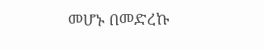መሆኑ በመድረኩ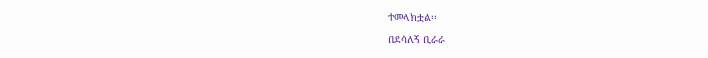ተመላክቷል፡፡
በደሳለኝ ቢራራ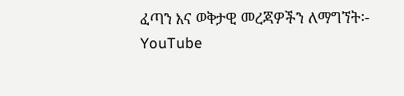ፈጣን እና ወቅታዊ መረጃዎችን ለማግኘት፡-
YouTube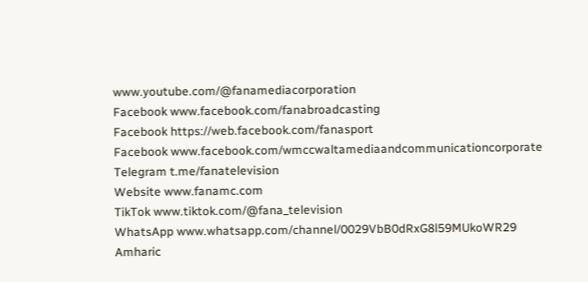www.youtube.com/@fanamediacorporation
Facebook www.facebook.com/fanabroadcasting
Facebook https://web.facebook.com/fanasport
Facebook www.facebook.com/wmccwaltamediaandcommunicationcorporate
Telegram t.me/fanatelevision
Website www.fanamc.com
TikTok www.tiktok.com/@fana_television
WhatsApp www.whatsapp.com/channel/0029VbB0dRxG8l59MUkoWR29
Amharic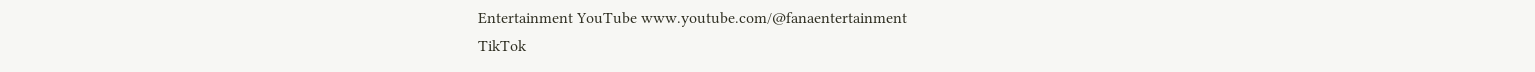Entertainment YouTube www.youtube.com/@fanaentertainment
TikTok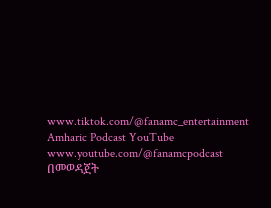www.tiktok.com/@fanamc_entertainment
Amharic Podcast YouTube www.youtube.com/@fanamcpodcast በመወዳጀት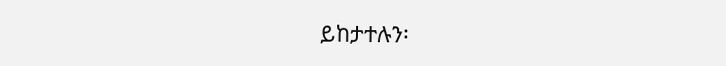ይከታተሉን፡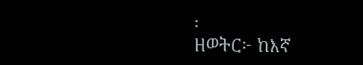፡
ዘወትር፦ ከእኛ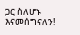ጋር ስለሆኑ እናመሰግናለን!